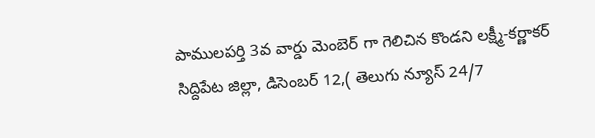పాములపర్తి 3వ వార్డు మెంబెర్ గా గెలిచిన కొండని లక్ష్మీ-కర్ణాకర్
సిద్దిపేట జిల్లా, డిసెంబర్ 12,( తెలుగు న్యూస్ 24/7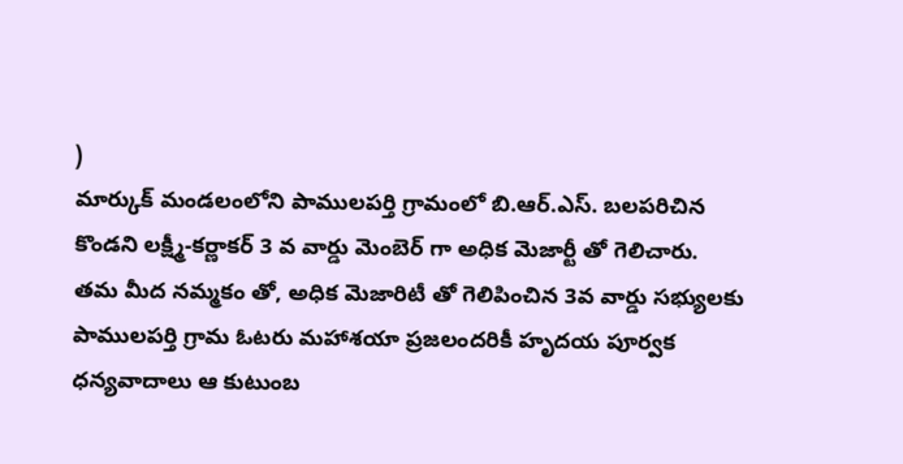)
మార్కుక్ మండలంలోని పాములపర్తి గ్రామంలో బి.ఆర్.ఎస్. బలపరిచిన కొండని లక్ష్మీ-కర్ణాకర్ 3 వ వార్డు మెంబెర్ గా అధిక మెజార్టీ తో గెలిచారు. తమ మీద నమ్మకం తో, అధిక మెజారిటీ తో గెలిపించిన 3వ వార్డు సభ్యులకు పాములపర్తి గ్రామ ఓటరు మహాశయా ప్రజలందరికీ హృదయ పూర్వక ధన్యవాదాలు ఆ కుటుంబ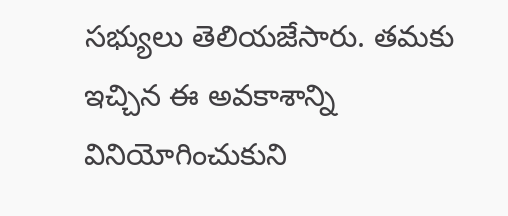సభ్యులు తెలియజేసారు. తమకు ఇచ్చిన ఈ అవకాశాన్ని వినియోగించుకుని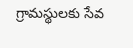గ్రామస్థులకు సేవ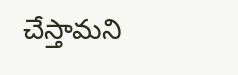చేస్తామని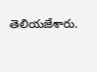తెలియజేశారు.